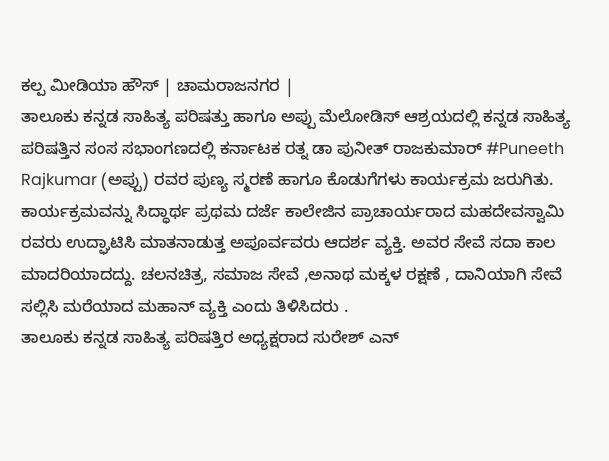ಕಲ್ಪ ಮೀಡಿಯಾ ಹೌಸ್ | ಚಾಮರಾಜನಗರ |
ತಾಲೂಕು ಕನ್ನಡ ಸಾಹಿತ್ಯ ಪರಿಷತ್ತು ಹಾಗೂ ಅಪ್ಪು ಮೆಲೋಡಿಸ್ ಆಶ್ರಯದಲ್ಲಿ ಕನ್ನಡ ಸಾಹಿತ್ಯ ಪರಿಷತ್ತಿನ ಸಂಸ ಸಭಾಂಗಣದಲ್ಲಿ ಕರ್ನಾಟಕ ರತ್ನ ಡಾ ಪುನೀತ್ ರಾಜಕುಮಾರ್ #Puneeth Rajkumar (ಅಪ್ಪು) ರವರ ಪುಣ್ಯ ಸ್ಮರಣೆ ಹಾಗೂ ಕೊಡುಗೆಗಳು ಕಾರ್ಯಕ್ರಮ ಜರುಗಿತು.
ಕಾರ್ಯಕ್ರಮವನ್ನು ಸಿದ್ಧಾರ್ಥ ಪ್ರಥಮ ದರ್ಜೆ ಕಾಲೇಜಿನ ಪ್ರಾಚಾರ್ಯರಾದ ಮಹದೇವಸ್ವಾಮಿ ರವರು ಉದ್ಘಾಟಿಸಿ ಮಾತನಾಡುತ್ತ ಅಪೂರ್ವವರು ಆದರ್ಶ ವ್ಯಕ್ತಿ. ಅವರ ಸೇವೆ ಸದಾ ಕಾಲ ಮಾದರಿಯಾದದ್ದು. ಚಲನಚಿತ್ರ, ಸಮಾಜ ಸೇವೆ ,ಅನಾಥ ಮಕ್ಕಳ ರಕ್ಷಣೆ , ದಾನಿಯಾಗಿ ಸೇವೆ ಸಲ್ಲಿಸಿ ಮರೆಯಾದ ಮಹಾನ್ ವ್ಯಕ್ತಿ ಎಂದು ತಿಳಿಸಿದರು .
ತಾಲೂಕು ಕನ್ನಡ ಸಾಹಿತ್ಯ ಪರಿಷತ್ತಿರ ಅಧ್ಯಕ್ಷರಾದ ಸುರೇಶ್ ಎನ್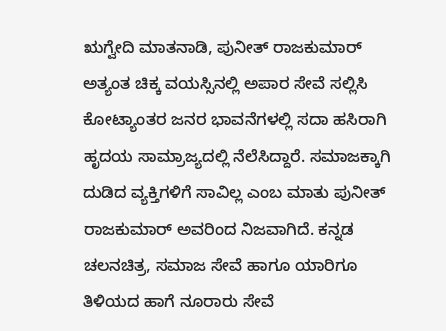ಋಗ್ವೇದಿ ಮಾತನಾಡಿ, ಪುನೀತ್ ರಾಜಕುಮಾರ್ ಅತ್ಯಂತ ಚಿಕ್ಕ ವಯಸ್ಸಿನಲ್ಲಿ ಅಪಾರ ಸೇವೆ ಸಲ್ಲಿಸಿ ಕೋಟ್ಯಾಂತರ ಜನರ ಭಾವನೆಗಳಲ್ಲಿ ಸದಾ ಹಸಿರಾಗಿ ಹೃದಯ ಸಾಮ್ರಾಜ್ಯದಲ್ಲಿ ನೆಲೆಸಿದ್ದಾರೆ. ಸಮಾಜಕ್ಕಾಗಿ ದುಡಿದ ವ್ಯಕ್ತಿಗಳಿಗೆ ಸಾವಿಲ್ಲ ಎಂಬ ಮಾತು ಪುನೀತ್ ರಾಜಕುಮಾರ್ ಅವರಿಂದ ನಿಜವಾಗಿದೆ. ಕನ್ನಡ ಚಲನಚಿತ್ರ, ಸಮಾಜ ಸೇವೆ ಹಾಗೂ ಯಾರಿಗೂ ತಿಳಿಯದ ಹಾಗೆ ನೂರಾರು ಸೇವೆ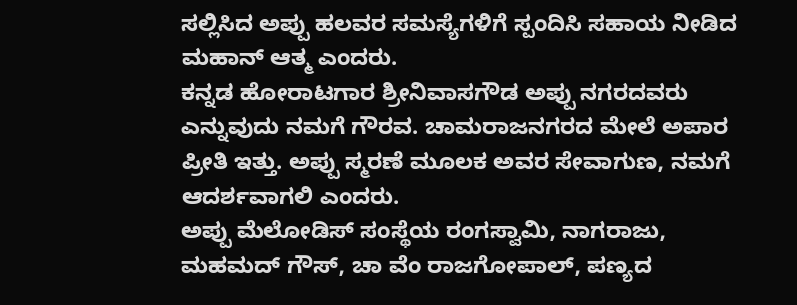ಸಲ್ಲಿಸಿದ ಅಪ್ಪು ಹಲವರ ಸಮಸ್ಯೆಗಳಿಗೆ ಸ್ಪಂದಿಸಿ ಸಹಾಯ ನೀಡಿದ ಮಹಾನ್ ಆತ್ಮ ಎಂದರು.
ಕನ್ನಡ ಹೋರಾಟಗಾರ ಶ್ರೀನಿವಾಸಗೌಡ ಅಪ್ಪು ನಗರದವರು ಎನ್ನುವುದು ನಮಗೆ ಗೌರವ. ಚಾಮರಾಜನಗರದ ಮೇಲೆ ಅಪಾರ ಪ್ರೀತಿ ಇತ್ತು. ಅಪ್ಪು ಸ್ಮರಣೆ ಮೂಲಕ ಅವರ ಸೇವಾಗುಣ, ನಮಗೆ ಆದರ್ಶವಾಗಲಿ ಎಂದರು.
ಅಪ್ಪು ಮೆಲೋಡಿಸ್ ಸಂಸ್ಥೆಯ ರಂಗಸ್ವಾಮಿ, ನಾಗರಾಜು, ಮಹಮದ್ ಗೌಸ್, ಚಾ ವೆಂ ರಾಜಗೋಪಾಲ್, ಪಣ್ಯದ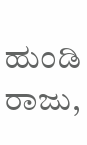ಹುಂಡಿ ರಾಜು,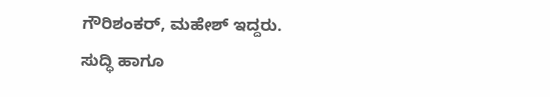ಗೌರಿಶಂಕರ್, ಮಹೇಶ್ ಇದ್ದರು.
ಸುದ್ಧಿ ಹಾಗೂ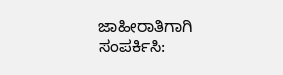ಜಾಹೀರಾತಿಗಾಗಿ ಸಂಪರ್ಕಿಸಿ: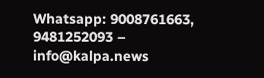Whatsapp: 9008761663, 9481252093 – info@kalpa.news